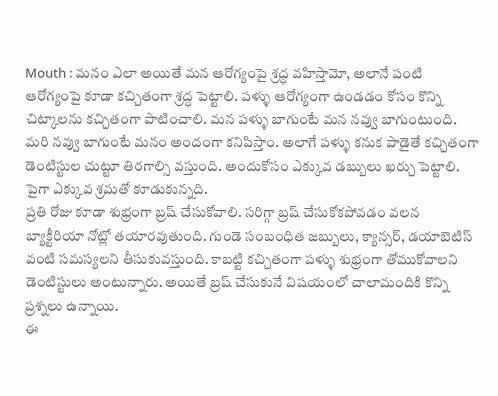Mouth : మనం ఎలా అయితే మన ఆరోగ్యంపై శ్రద్ధ వహిస్తామో, అలానే పంటి ఆరోగ్యంపై కూడా కచ్చితంగా శ్రద్ధ పెట్టాలి. పళ్ళు ఆరోగ్యంగా ఉండడం కోసం కొన్ని చిట్కాలను కచ్చితంగా పాటించాలి. మన పళ్ళు బాగుంటే మన నవ్వు బాగుంటుంది. మరి నవ్వు బాగుంటే మనం అందంగా కనిపిస్తాం. అలాగే పళ్ళు కనుక పాడైతే కచ్చితంగా డెంటిస్టుల చుట్టూ తిరగాల్సి వస్తుంది. అందుకోసం ఎక్కువ డబ్బులు ఖర్చు పెట్టాలి. పైగా ఎక్కువ శ్రమతో కూడుకున్నది.
ప్రతి రోజు కూడా శుభ్రంగా బ్రష్ చేసుకోవాలి. సరిగ్గా బ్రష్ చేసుకోకపోవడం వలన బ్యాక్టీరియా నోట్లో తయారవుతుంది. గుండె సంబంధిత జబ్బులు, క్యాన్సర్, డయాబెటిస్ వంటి సమస్యలని తీసుకువస్తుంది. కాబట్టి కచ్చితంగా పళ్ళు శుభ్రంగా తోముకోవాలని డెంటిస్టులు అంటున్నారు. అయితే బ్రష్ చేసుకునే విషయంలో చాలామందికి కొన్ని ప్రశ్నలు ఉన్నాయి.
ఈ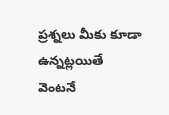ప్రశ్నలు మీకు కూడా ఉన్నట్లయితే వెంటనే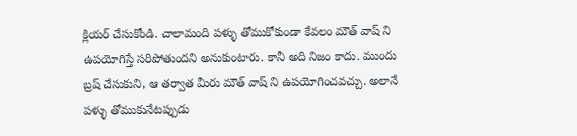క్లియర్ చేసుకోండి. చాలామంది పళ్ళు తోముకోకుండా కేవలం మౌత్ వాష్ ని ఉపయోగిస్తే సరిపోతుందని అనుకుంటారు. కానీ అది నిజం కాదు. ముందు బ్రష్ చేసుకుని, ఆ తర్వాత మీరు మౌత్ వాష్ ని ఉపయోగించవచ్చు. అలానే పళ్ళు తోముకునేటప్పుడు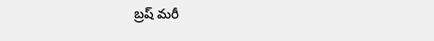బ్రష్ మరీ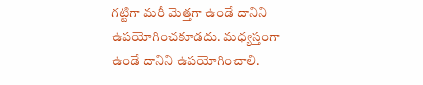గట్టిగా మరీ మెత్తగా ఉండే దానిని ఉపయోగించకూడదు. మధ్యస్తంగా ఉండే దానిని ఉపయోగించాలి.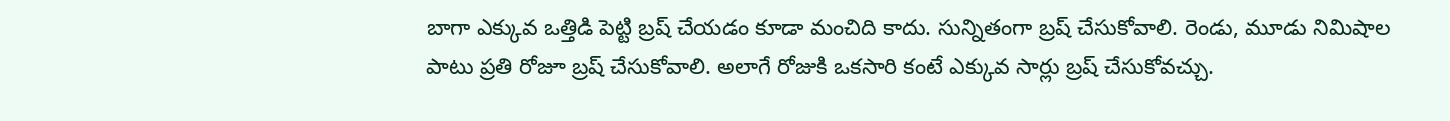బాగా ఎక్కువ ఒత్తిడి పెట్టి బ్రష్ చేయడం కూడా మంచిది కాదు. సున్నితంగా బ్రష్ చేసుకోవాలి. రెండు, మూడు నిమిషాల పాటు ప్రతి రోజూ బ్రష్ చేసుకోవాలి. అలాగే రోజుకి ఒకసారి కంటే ఎక్కువ సార్లు బ్రష్ చేసుకోవచ్చు.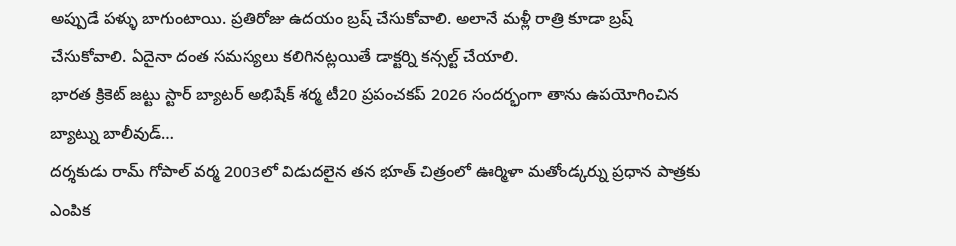అప్పుడే పళ్ళు బాగుంటాయి. ప్రతిరోజు ఉదయం బ్రష్ చేసుకోవాలి. అలానే మళ్లీ రాత్రి కూడా బ్రష్ చేసుకోవాలి. ఏదైనా దంత సమస్యలు కలిగినట్లయితే డాక్టర్ని కన్సల్ట్ చేయాలి.
భారత క్రికెట్ జట్టు స్టార్ బ్యాటర్ అభిషేక్ శర్మ టీ20 ప్రపంచకప్ 2026 సందర్భంగా తాను ఉపయోగించిన బ్యాట్ను బాలీవుడ్…
దర్శకుడు రామ్ గోపాల్ వర్మ 2003లో విడుదలైన తన భూత్ చిత్రంలో ఊర్మిళా మతోండ్కర్ను ప్రధాన పాత్రకు ఎంపిక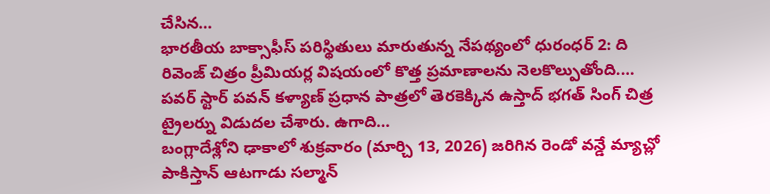చేసిన…
భారతీయ బాక్సాఫీస్ పరిస్థితులు మారుతున్న నేపథ్యంలో ధురంధర్ 2: ది రివెంజ్ చిత్రం ప్రీమియర్ల విషయంలో కొత్త ప్రమాణాలను నెలకొల్పుతోంది.…
పవర్ స్టార్ పవన్ కళ్యాణ్ ప్రధాన పాత్రలో తెరకెక్కిన ఉస్తాద్ భగత్ సింగ్ చిత్ర ట్రైలర్ను విడుదల చేశారు. ఉగాది…
బంగ్లాదేశ్లోని ఢాకాలో శుక్రవారం (మార్చి 13, 2026) జరిగిన రెండో వన్డే మ్యాచ్లో పాకిస్తాన్ ఆటగాడు సల్మాన్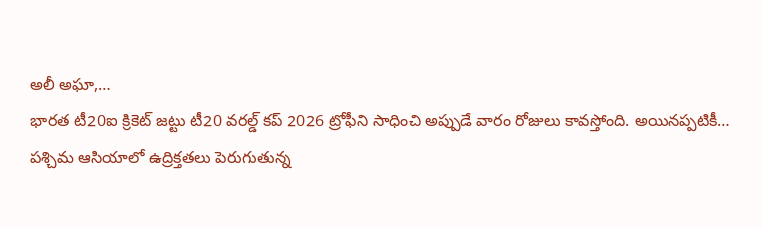అలీ అఘా,…
భారత టీ20ఐ క్రికెట్ జట్టు టీ20 వరల్డ్ కప్ 2026 ట్రోఫీని సాధించి అప్పుడే వారం రోజులు కావస్తోంది. అయినప్పటికీ…
పశ్చిమ ఆసియాలో ఉద్రిక్తతలు పెరుగుతున్న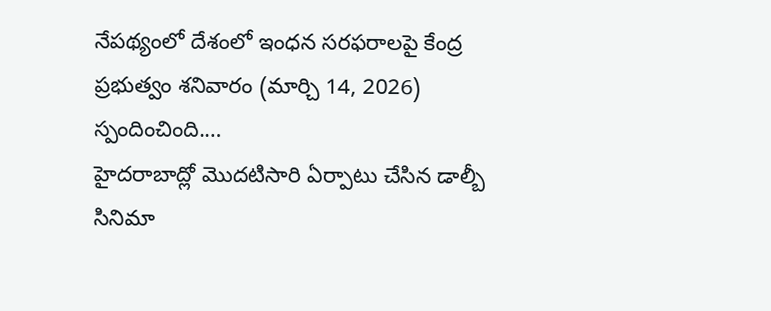నేపథ్యంలో దేశంలో ఇంధన సరఫరాలపై కేంద్ర ప్రభుత్వం శనివారం (మార్చి 14, 2026) స్పందించింది.…
హైదరాబాద్లో మొదటిసారి ఏర్పాటు చేసిన డాల్బీ సినిమా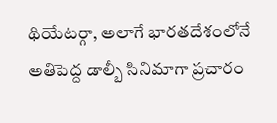థియేటర్గా, అలాగే భారతదేశంలోనే అతిపెద్ద డాల్బీ సినిమాగా ప్రచారం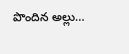పొందిన అల్లు…